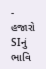- હજારો SIનું ભાવિ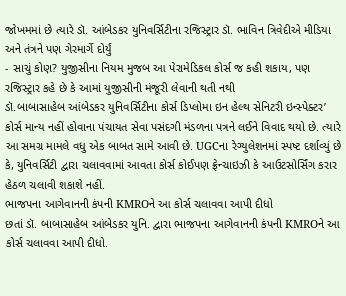જોખમમાં છે ત્યારે ડૉ. આંબેડકર યુનિવર્સિટીના રજિસ્ટ્રાર ડૉ. ભાવિન ત્રિવેદીએ મીડિયા અને તંત્રને પણ ગેરમાર્ગે દોર્યું
- સાચું કોણ? યુજીસીના નિયમ મુજબ આ પેરામેડિકલ કોર્સ જ કહી શકાય, પણ રજિસ્ટ્રાર કહે છે કે આમાં યુજીસીની મંજૂરી લેવાની થતી નથી
ડૉ.બાબાસાહેબ આંબેડકર યુનિવર્સિટીના કોર્સ ડિપ્લોમા ઇન હેલ્થ સેનિટરી ઇન્સ્પેક્ટર’ કોર્સ માન્ય નહીં હોવાના પંચાયત સેવા પસંદગી મંડળના પત્રને લઈને વિવાદ થયો છે. ત્યારે આ સમગ્ર મામલે વધુ એક બાબત સામે આવી છે. UGCના રેગ્યુલેશનમાં સ્પષ્ટ દર્શાવ્યું છે કે, યુનિવર્સિટી દ્વારા ચલાવવામાં આવતા કોર્સ કોઈપણ ફ્રેન્ચાઇઝી કે આઉટસોર્સિંગ કરાર હેઠળ ચલાવી શકાશે નહીં.
ભાજપના આગેવાનની કંપની KMROને આ કોર્સ ચલાવવા આપી દીધો
છતાં ડૉ. બાબાસાહેબ આંબેડકર યુનિ. દ્વારા ભાજપના આગેવાનની કંપની KMROને આ કોર્સ ચલાવવા આપી દીધો.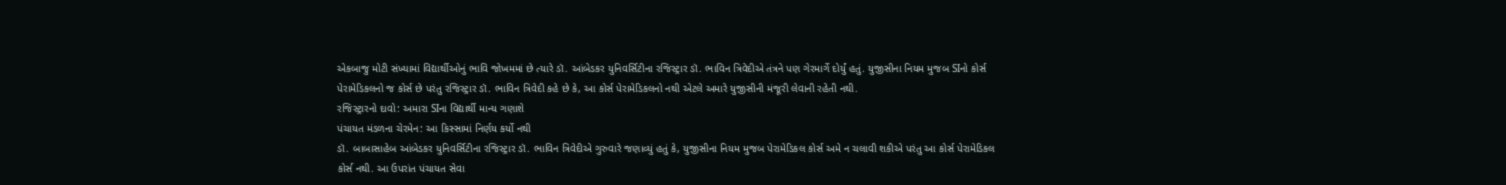એકબાજુ મોટી સંખ્યામાં વિદ્યાર્થીઓનું ભાવિ જોખમમાં છે ત્યારે ડૉ. આંબેડકર યુનિવર્સિટીના રજિસ્ટ્રાર ડૉ. ભાવિન ત્રિવેદીએ તંત્રને પણ ગેરમાર્ગે દોર્યું હતું. યુજીસીના નિયમ મુજબ SIનો કોર્સ પેરામેડિકલનો જ કોર્સ છે પરંતુ રજિસ્ટ્રાર ડૉ. ભાવિન ત્રિવેદી કહે છે કે, આ કોર્સ પેરામેડિકલનો નથી એટલે અમારે યુજીસીની મંજૂરી લેવાની રહેતી નથી.
રજિસ્ટ્રારનો દાવો: અમારા SIના વિદ્યાર્થી માન્ય ગણાશે
પંચાયત મંડળના ચેરમેન: આ કિસ્સામાં નિર્ણય કર્યો નથી
ડૉ. બાબાસાહેબ આંબેડકર યુનિવર્સિટીના રજિસ્ટ્રાર ડૉ. ભાવિન ત્રિવેદીએ ગુરુવારે જણાવ્યું હતું કે, યુજીસીના નિયમ મુજબ પેરામેડિકલ કોર્સ અમે ન ચલાવી શકીએ પરંતુ આ કોર્સ પેરામેડિકલ કોર્સ નથી. આ ઉપરાંત પંચાયત સેવા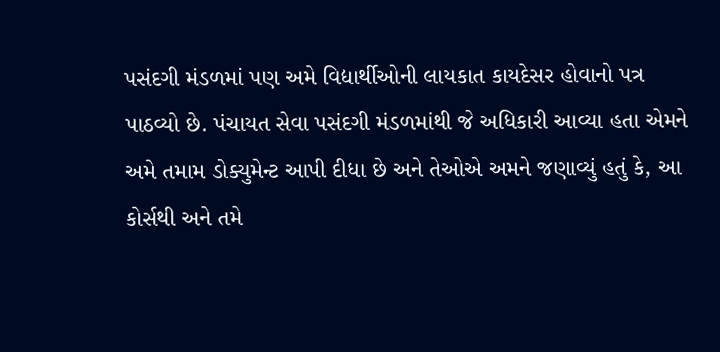પસંદગી મંડળમાં પણ અમે વિદ્યાર્થીઓની લાયકાત કાયદેસર હોવાનો પત્ર પાઠવ્યો છે. પંચાયત સેવા પસંદગી મંડળમાંથી જે અધિકારી આવ્યા હતા એમને અમે તમામ ડોક્યુમેન્ટ આપી દીધા છે અને તેઓએ અમને જણાવ્યું હતું કે, આ કોર્સથી અને તમે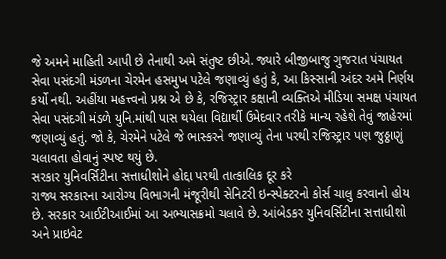જે અમને માહિતી આપી છે તેનાથી અમે સંતુષ્ટ છીએ. જ્યારે બીજીબાજુ ગુજરાત પંચાયત સેવા પસંદગી મંડળના ચેરમેન હસમુખ પટેલે જણાવ્યું હતું કે, આ કિસ્સાની અંદર અમે નિર્ણય કર્યો નથી. અહીંયા મહત્ત્વનો પ્રશ્ન એ છે કે, રજિસ્ટ્રાર કક્ષાની વ્યક્તિએ મીડિયા સમક્ષ પંચાયત સેવા પસંદગી મંડળે યુનિ.માંથી પાસ થયેલા વિદ્યાર્થી ઉમેદવાર તરીકે માન્ય રહેશે તેવું જાહેરમાં જણાવ્યું હતું. જો કે, ચેરમેને પટેલે જે ભાસ્કરને જણાવ્યું તેના પરથી રજિસ્ટ્રાર પણ જુઠ્ઠાણું ચલાવતા હોવાનું સ્પષ્ટ થયું છે.
સરકાર યુનિવર્સિટીના સત્તાધીશોને હોદ્દા પરથી તાત્કાલિક દૂર કરે
રાજ્ય સરકારના આરોગ્ય વિભાગની મંજૂરીથી સેનિટરી ઇન્સ્પેક્ટરનો કોર્સ ચાલુ કરવાનો હોય છે. સરકાર આઈટીઆઈમાં આ અભ્યાસક્રમો ચલાવે છે. આંબેડકર યુનિવર્સિટીના સત્તાધીશો અને પ્રાઇવેટ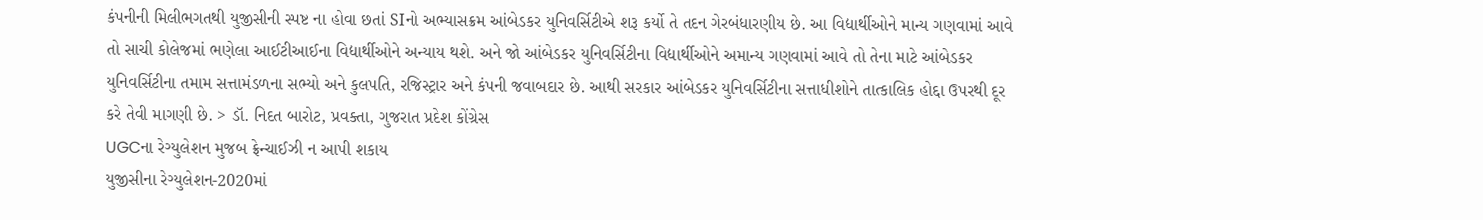કંપનીની મિલીભગતથી યુજીસીની સ્પષ્ટ ના હોવા છતાં SIનો અભ્યાસક્રમ આંબેડકર યુનિવર્સિટીએ શરૂ કર્યો તે તદન ગેરબંધારણીય છે. આ વિદ્યાર્થીઓને માન્ય ગણવામાં આવે તો સાચી કોલેજમાં ભણેલા આઈટીઆઈના વિદ્યાર્થીઓને અન્યાય થશે. અને જો આંબેડકર યુનિવર્સિટીના વિદ્યાર્થીઓને અમાન્ય ગણવામાં આવે તો તેના માટે આંબેડકર યુનિવર્સિટીના તમામ સત્તામંડળના સભ્યો અને કુલપતિ, રજિસ્ટ્રાર અને કંપની જવાબદાર છે. આથી સરકાર આંબેડકર યુનિવર્સિટીના સત્તાધીશોને તાત્કાલિક હોદ્દા ઉપરથી દૂર કરે તેવી માગણી છે. > ડૉ. નિદત બારોટ, પ્રવક્તા, ગુજરાત પ્રદેશ કોંગ્રેસ
UGCના રેગ્યુલેશન મુજબ ફ્રેન્ચાઈઝી ન આપી શકાય
યુજીસીના રેગ્યુલેશન-2020માં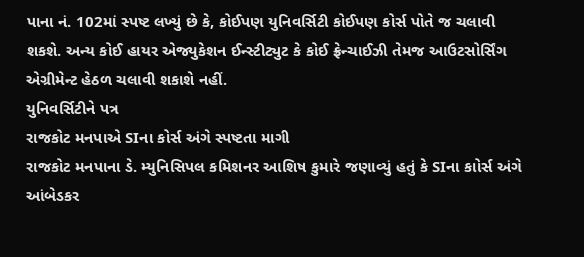પાના નં. 102માં સ્પષ્ટ લખ્યું છે કે, કોઈપણ યુનિવર્સિટી કોઈપણ કોર્સ પોતે જ ચલાવી શકશે. અન્ય કોઈ હાયર એજ્યુકેશન ઈન્સ્ટીટ્યુટ કે કોઈ ફ્રેન્ચાઈઝી તેમજ આઉટસોર્સિંગ એગ્રીમેન્ટ હેઠળ ચલાવી શકાશે નહીં.
યુનિવર્સિટીને પત્ર
રાજકોટ મનપાએ SIના કોર્સ અંગે સ્પષ્ટતા માગી
રાજકોટ મનપાના ડે. મ્યુનિસિપલ કમિશનર આશિષ કુમારે જણાવ્યું હતું કે SIના કાોર્સ અંગે આંબેડકર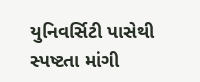યુનિવર્સિટી પાસેથી સ્પષ્ટતા માંગી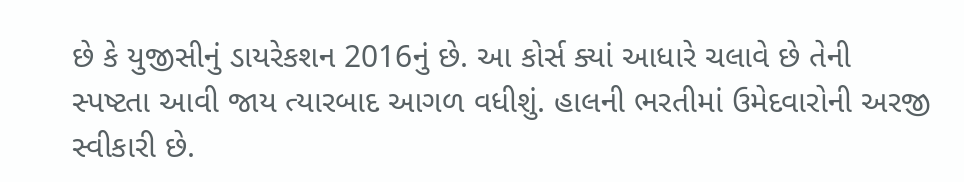છે કે યુજીસીનું ડાયરેકશન 2016નું છે. આ કોર્સ ક્યાં આધારે ચલાવે છે તેની સ્પષ્ટતા આવી જાય ત્યારબાદ આગળ વધીશું. હાલની ભરતીમાં ઉમેદવારોની અરજી સ્વીકારી છે.